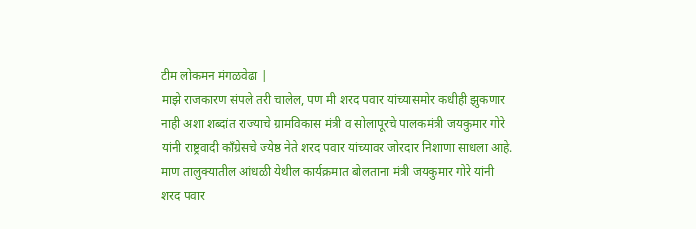टीम लोकमन मंगळवेढा |
माझे राजकारण संपले तरी चालेल, पण मी शरद पवार यांच्यासमोर कधीही झुकणार नाही अशा शब्दांत राज्याचे ग्रामविकास मंत्री व सोलापूरचे पालकमंत्री जयकुमार गोरे यांनी राष्ट्रवादी काँग्रेसचे ज्येष्ठ नेते शरद पवार यांच्यावर जोरदार निशाणा साधला आहे. माण तालुक्यातील आंधळी येथील कार्यक्रमात बोलताना मंत्री जयकुमार गोरे यांनी शरद पवार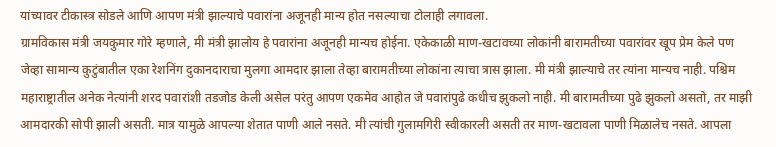यांच्यावर टीकास्त्र सोडले आणि आपण मंत्री झाल्याचे पवारांना अजूनही मान्य होत नसल्याचा टोलाही लगावला.
ग्रामविकास मंत्री जयकुमार गोरे म्हणाले, मी मंत्री झालोय हे पवारांना अजूनही मान्यच होईना. एकेकाळी माण-खटावच्या लोकांनी बारामतीच्या पवारांवर खूप प्रेम केले पण जेव्हा सामान्य कुटुंबातील एका रेशनिंग दुकानदाराचा मुलगा आमदार झाला तेव्हा बारामतीच्या लोकांना त्याचा त्रास झाला. मी मंत्री झाल्याचे तर त्यांना मान्यच नाही. पश्चिम महाराष्ट्रातील अनेक नेत्यांनी शरद पवारांशी तडजोड केली असेल परंतु आपण एकमेव आहोत जे पवारांपुढे कधीच झुकलो नाही. मी बारामतीच्या पुढे झुकलो असतो, तर माझी आमदारकी सोपी झाली असती. मात्र यामुळे आपल्या शेतात पाणी आले नसते. मी त्यांची गुलामगिरी स्वीकारली असती तर माण-खटावला पाणी मिळालेच नसते. आपला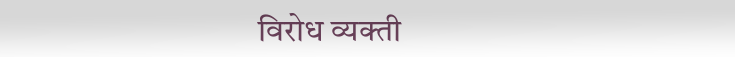विरोध व्यक्ती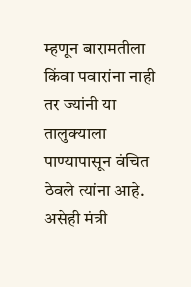म्हणून बारामतीला किंवा पवारांना नाही तर ज्यांनी या तालुक्याला पाण्यापासून वंचित ठेवले त्यांना आहे. असेही मंत्री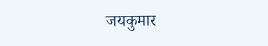जयकुमार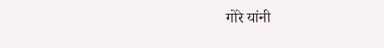गोरे यांनी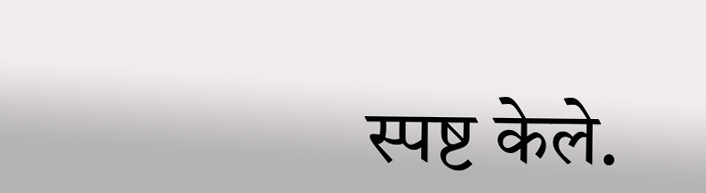स्पष्ट केले.